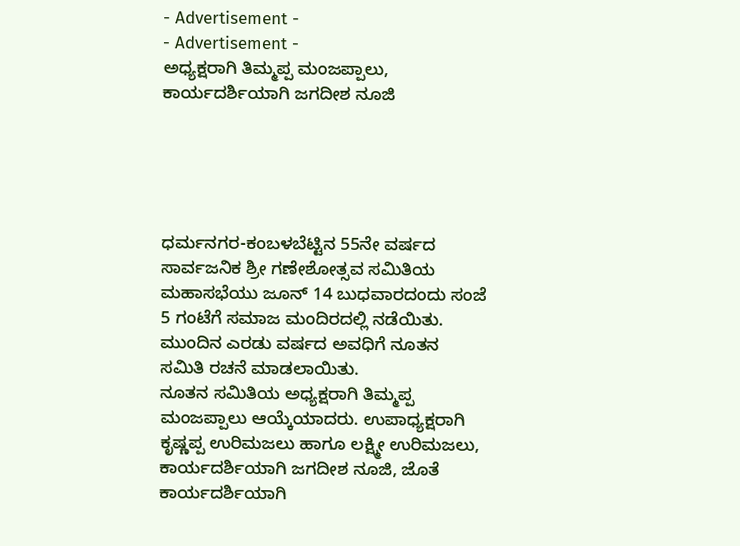- Advertisement -
- Advertisement -
ಅಧ್ಯಕ್ಷರಾಗಿ ತಿಮ್ಮಪ್ಪ ಮಂಜಪ್ಪಾಲು, ಕಾರ್ಯದರ್ಶಿಯಾಗಿ ಜಗದೀಶ ನೂಜಿ





ಧರ್ಮನಗರ-ಕಂಬಳಬೆಟ್ಟಿನ 55ನೇ ವರ್ಷದ ಸಾರ್ವಜನಿಕ ಶ್ರೀ ಗಣೇಶೋತ್ಸವ ಸಮಿತಿಯ ಮಹಾಸಭೆಯು ಜೂನ್ 14 ಬುಧವಾರದಂದು ಸಂಜೆ 5 ಗಂಟೆಗೆ ಸಮಾಜ ಮಂದಿರದಲ್ಲಿ ನಡೆಯಿತು. ಮುಂದಿನ ಎರಡು ವರ್ಷದ ಅವಧಿಗೆ ನೂತನ ಸಮಿತಿ ರಚನೆ ಮಾಡಲಾಯಿತು.
ನೂತನ ಸಮಿತಿಯ ಅಧ್ಯಕ್ಷರಾಗಿ ತಿಮ್ಮಪ್ಪ ಮಂಜಪ್ಪಾಲು ಆಯ್ಕೆಯಾದರು. ಉಪಾಧ್ಯಕ್ಷರಾಗಿ ಕೃಷ್ಣಪ್ಪ ಉರಿಮಜಲು ಹಾಗೂ ಲಕ್ಷ್ಮೀ ಉರಿಮಜಲು, ಕಾರ್ಯದರ್ಶಿಯಾಗಿ ಜಗದೀಶ ನೂಜಿ, ಜೊತೆ ಕಾರ್ಯದರ್ಶಿಯಾಗಿ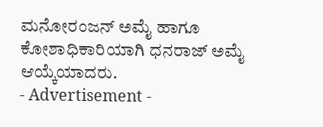ಮನೋರಂಜನ್ ಅಮೈ ಹಾಗೂ ಕೋಶಾಧಿಕಾರಿಯಾಗಿ ಧನರಾಜ್ ಅಮೈ ಆಯ್ಕೆಯಾದರು.
- Advertisement -